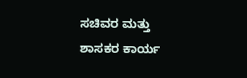ಸಚಿವರ ಮತ್ತು ಶಾಸಕರ ಕಾರ್ಯ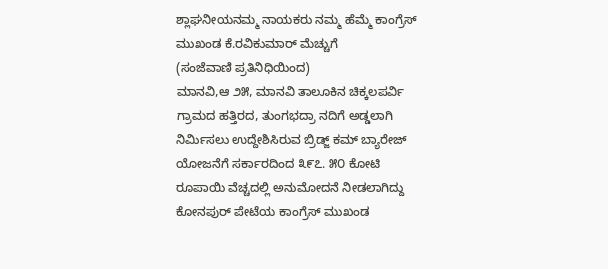ಶ್ಲಾಘನೀಯನಮ್ಮ ನಾಯಕರು ನಮ್ಮ ಹೆಮ್ಮೆ ಕಾಂಗ್ರೆಸ್ ಮುಖಂಡ ಕೆ.ರವಿಕುಮಾರ್ ಮೆಚ್ಚುಗೆ
(ಸಂಜೆವಾಣಿ ಪ್ರತಿನಿಧಿಯಿಂದ)
ಮಾನವಿ,ಆ ೨೫, ಮಾನವಿ ತಾಲೂಕಿನ ಚಿಕ್ಕಲಪರ್ವಿ ಗ್ರಾಮದ ಹತ್ತಿರದ, ತುಂಗಭದ್ರಾ ನದಿಗೆ ಅಡ್ಡಲಾಗಿ ನಿರ್ಮಿಸಲು ಉದ್ದೇಶಿಸಿರುವ ಬ್ರಿಡ್ಜ್ ಕಮ್ ಬ್ಯಾರೇಜ್ ಯೋಜನೆಗೆ ಸರ್ಕಾರದಿಂದ ೩೯೭. ೫೦ ಕೋಟಿ ರೂಪಾಯಿ ವೆಚ್ಚದಲ್ಲಿ ಅನುಮೋದನೆ ನೀಡಲಾಗಿದ್ದು ಕೋನಪುರ್ ಪೇಟೆಯ ಕಾಂಗ್ರೆಸ್ ಮುಖಂಡ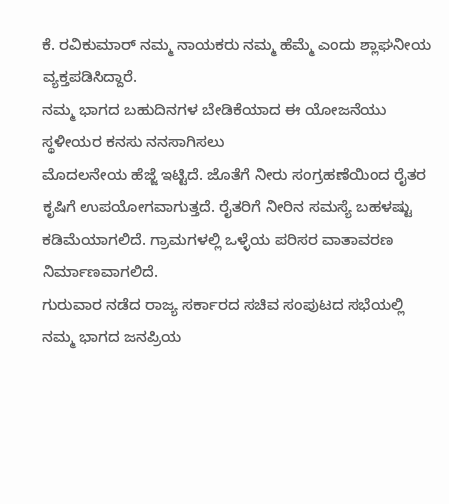ಕೆ. ರವಿಕುಮಾರ್ ನಮ್ಮ ನಾಯಕರು ನಮ್ಮ ಹೆಮ್ಮೆ ಎಂದು ಶ್ಲಾಘನೀಯ ವ್ಯಕ್ತಪಡಿಸಿದ್ದಾರೆ.
ನಮ್ಮ ಭಾಗದ ಬಹುದಿನಗಳ ಬೇಡಿಕೆಯಾದ ಈ ಯೋಜನೆಯು ಸ್ಥಳೀಯರ ಕನಸು ನನಸಾಗಿಸಲು
ಮೊದಲನೇಯ ಹೆಜ್ಜೆ ಇಟ್ಟಿದೆ. ಜೊತೆಗೆ ನೀರು ಸಂಗ್ರಹಣೆಯಿಂದ ರೈತರ ಕೃಷಿಗೆ ಉಪಯೋಗವಾಗುತ್ತದೆ. ರೈತರಿಗೆ ನೀರಿನ ಸಮಸ್ಯೆ ಬಹಳಷ್ಟು ಕಡಿಮೆಯಾಗಲಿದೆ. ಗ್ರಾಮಗಳಲ್ಲಿ ಒಳ್ಳೆಯ ಪರಿಸರ ವಾತಾವರಣ ನಿರ್ಮಾಣವಾಗಲಿದೆ.
ಗುರುವಾರ ನಡೆದ ರಾಜ್ಯ ಸರ್ಕಾರದ ಸಚಿವ ಸಂಪುಟದ ಸಭೆಯಲ್ಲಿ ನಮ್ಮ ಭಾಗದ ಜನಪ್ರಿಯ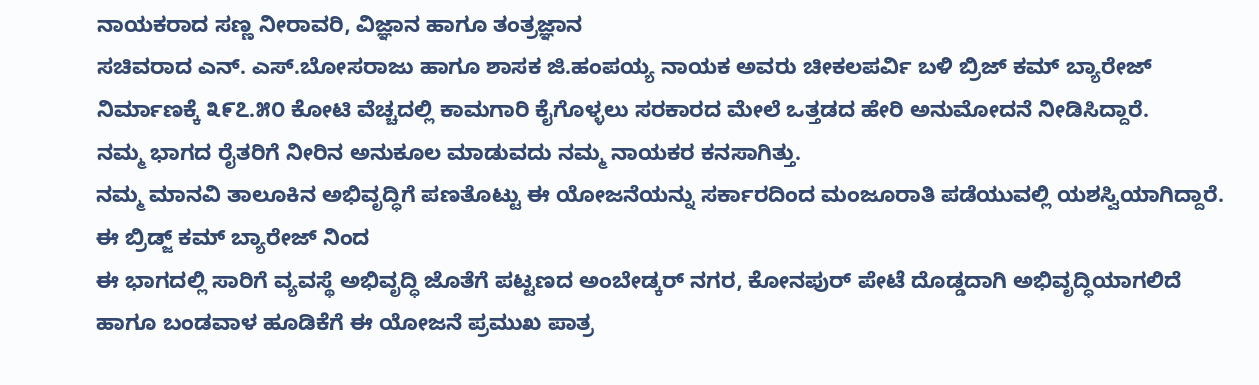ನಾಯಕರಾದ ಸಣ್ಣ ನೀರಾವರಿ, ವಿಜ್ಞಾನ ಹಾಗೂ ತಂತ್ರಜ್ಞಾನ
ಸಚಿವರಾದ ಎನ್. ಎಸ್.ಬೋಸರಾಜು ಹಾಗೂ ಶಾಸಕ ಜಿ.ಹಂಪಯ್ಯ ನಾಯಕ ಅವರು ಚೀಕಲಪರ್ವಿ ಬಳಿ ಬ್ರಿಜ್ ಕಮ್ ಬ್ಯಾರೇಜ್ ನಿರ್ಮಾಣಕ್ಕೆ ೩೯೭.೫೦ ಕೋಟಿ ವೆಚ್ಚದಲ್ಲಿ ಕಾಮಗಾರಿ ಕೈಗೊಳ್ಳಲು ಸರಕಾರದ ಮೇಲೆ ಒತ್ತಡದ ಹೇರಿ ಅನುಮೋದನೆ ನೀಡಿಸಿದ್ದಾರೆ.
ನಮ್ಮ ಭಾಗದ ರೈತರಿಗೆ ನೀರಿನ ಅನುಕೂಲ ಮಾಡುವದು ನಮ್ಮ ನಾಯಕರ ಕನಸಾಗಿತ್ತು.
ನಮ್ಮ ಮಾನವಿ ತಾಲೂಕಿನ ಅಭಿವೃದ್ಧಿಗೆ ಪಣತೊಟ್ಟು ಈ ಯೋಜನೆಯನ್ನು ಸರ್ಕಾರದಿಂದ ಮಂಜೂರಾತಿ ಪಡೆಯುವಲ್ಲಿ ಯಶಸ್ವಿಯಾಗಿದ್ದಾರೆ.
ಈ ಬ್ರಿಡ್ಜ್ ಕಮ್ ಬ್ಯಾರೇಜ್ ನಿಂದ
ಈ ಭಾಗದಲ್ಲಿ ಸಾರಿಗೆ ವ್ಯವಸ್ಥೆ ಅಭಿವೃದ್ಧಿ ಜೊತೆಗೆ ಪಟ್ಟಣದ ಅಂಬೇಡ್ಕರ್ ನಗರ, ಕೋನಪುರ್ ಪೇಟೆ ದೊಡ್ಡದಾಗಿ ಅಭಿವೃದ್ಧಿಯಾಗಲಿದೆ ಹಾಗೂ ಬಂಡವಾಳ ಹೂಡಿಕೆಗೆ ಈ ಯೋಜನೆ ಪ್ರಮುಖ ಪಾತ್ರ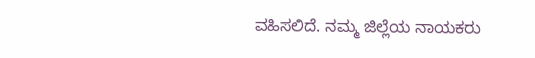ವಹಿಸಲಿದೆ. ನಮ್ಮ ಜಿಲ್ಲೆಯ ನಾಯಕರು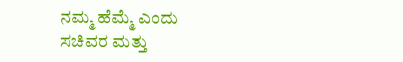ನಮ್ಮ ಹೆಮ್ಮೆ ಎಂದು ಸಚಿವರ ಮತ್ತು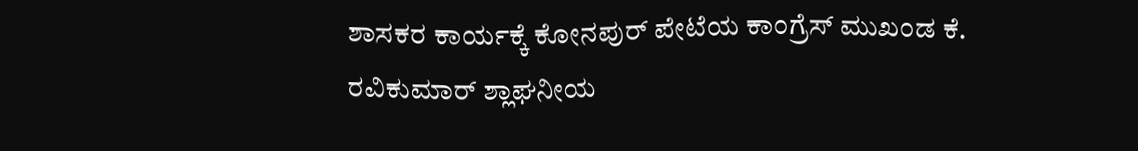ಶಾಸಕರ ಕಾರ್ಯಕ್ಕೆ ಕೋನಪುರ್ ಪೇಟೆಯ ಕಾಂಗ್ರೆಸ್ ಮುಖಂಡ ಕೆ. ರವಿಕುಮಾರ್ ಶ್ಲಾಘನೀಯ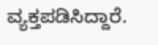ವ್ಯಕ್ತಪಡಿಸಿದ್ದಾರೆ.